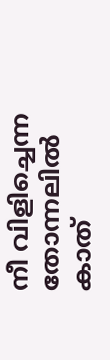നീ വിളിച്ചെന്ന തോന്നലിൽ കാത്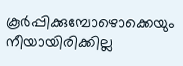കൂർപ്പിക്കുമ്പോഴൊക്കെയും നീയായിരിക്കില്ല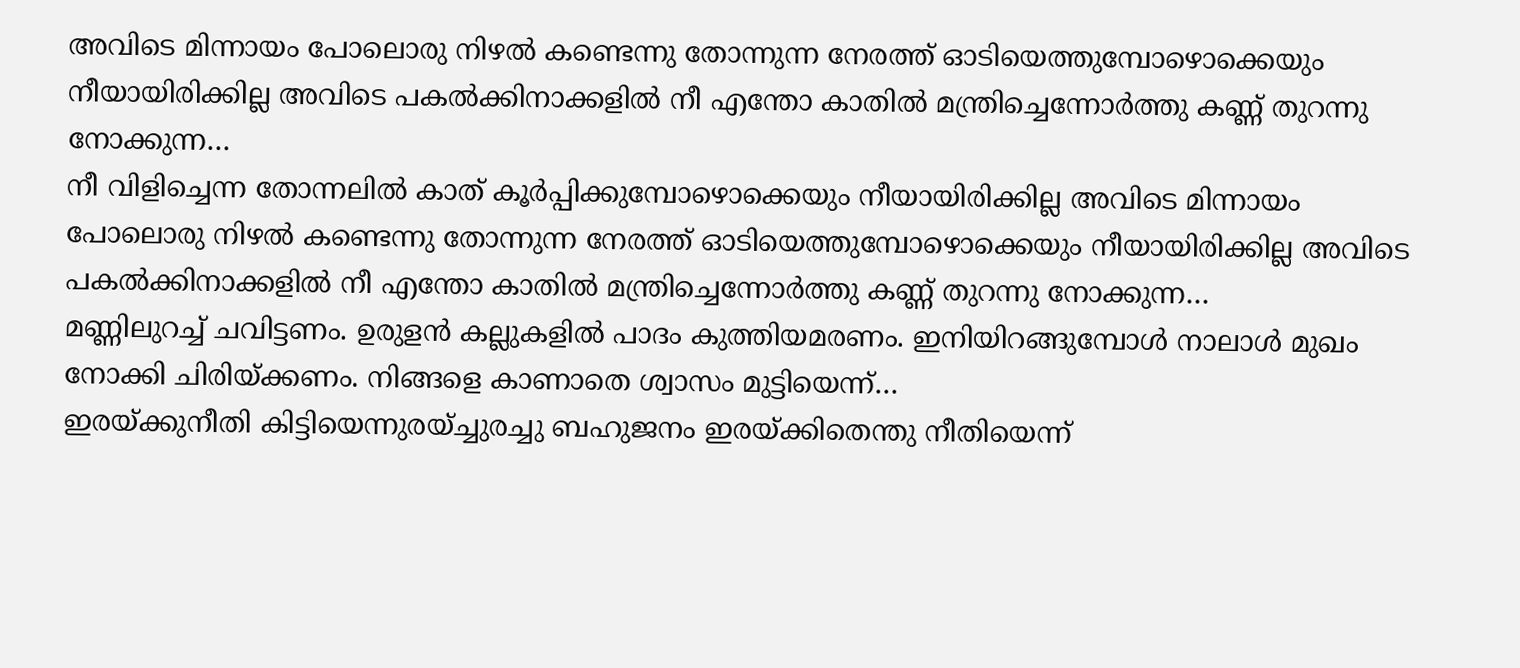അവിടെ മിന്നായം പോലൊരു നിഴൽ കണ്ടെന്നു തോന്നുന്ന നേരത്ത് ഓടിയെത്തുമ്പോഴൊക്കെയും നീയായിരിക്കില്ല അവിടെ പകൽക്കിനാക്കളിൽ നീ എന്തോ കാതിൽ മന്ത്രിച്ചെന്നോർത്തു കണ്ണ് തുറന്നു നോക്കുന്ന…
നീ വിളിച്ചെന്ന തോന്നലിൽ കാത് കൂർപ്പിക്കുമ്പോഴൊക്കെയും നീയായിരിക്കില്ല അവിടെ മിന്നായം പോലൊരു നിഴൽ കണ്ടെന്നു തോന്നുന്ന നേരത്ത് ഓടിയെത്തുമ്പോഴൊക്കെയും നീയായിരിക്കില്ല അവിടെ പകൽക്കിനാക്കളിൽ നീ എന്തോ കാതിൽ മന്ത്രിച്ചെന്നോർത്തു കണ്ണ് തുറന്നു നോക്കുന്ന…
മണ്ണിലുറച്ച് ചവിട്ടണം. ഉരുളൻ കല്ലുകളിൽ പാദം കുത്തിയമരണം. ഇനിയിറങ്ങുമ്പോൾ നാലാൾ മുഖം നോക്കി ചിരിയ്ക്കണം. നിങ്ങളെ കാണാതെ ശ്വാസം മുട്ടിയെന്ന്…
ഇരയ്ക്കുനീതി കിട്ടിയെന്നുരയ്ച്ചുരച്ചു ബഹുജനം ഇരയ്ക്കിതെന്തു നീതിയെന്ന്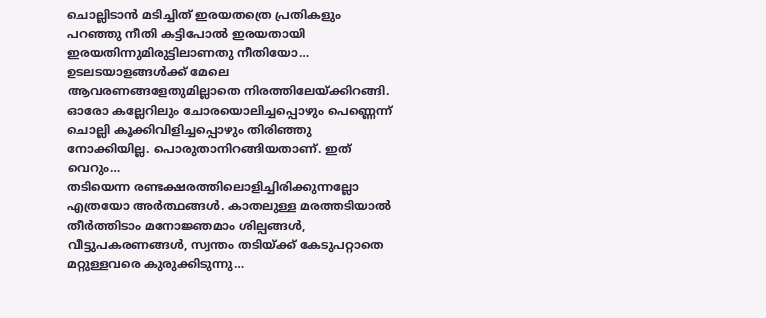ചൊല്ലിടാൻ മടിച്ചിത് ഇരയതത്രെ പ്രതികളും പറഞ്ഞു നീതി കട്ടിപോൽ ഇരയതായി ഇരയതിന്നുമിരുട്ടിലാണതു നീതിയോ…
ഉടലടയാളങ്ങൾക്ക് മേലെ ആവരണങ്ങളേതുമില്ലാതെ നിരത്തിലേയ്ക്കിറങ്ങി. ഓരോ കല്ലേറിലും ചോരയൊലിച്ചപ്പൊഴും പെണ്ണെന്ന് ചൊല്ലി കൂക്കിവിളിച്ചപ്പൊഴും തിരിഞ്ഞു നോക്കിയില്ല. പൊരുതാനിറങ്ങിയതാണ്. ഇത് വെറും…
തടിയെന്ന രണ്ടക്ഷരത്തിലൊളിച്ചിരിക്കുന്നല്ലോ എത്രയോ അർത്ഥങ്ങൾ. കാതലുള്ള മരത്തടിയാൽ തീർത്തിടാം മനോജ്ഞമാം ശില്പങ്ങൾ, വീട്ടുപകരണങ്ങൾ, സ്വന്തം തടിയ്ക്ക് കേടുപറ്റാതെ മറ്റുള്ളവരെ കുരുക്കിടുന്നു…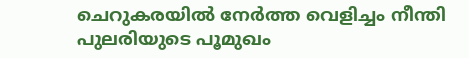ചെറുകരയിൽ നേർത്ത വെളിച്ചം നീന്തി പുലരിയുടെ പൂമുഖം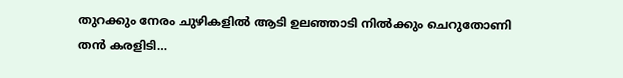തുറക്കും നേരം ചുഴികളിൽ ആടി ഉലഞ്ഞാടി നിൽക്കും ചെറുതോണി തൻ കരളിടി…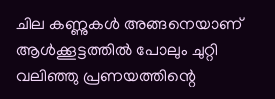ചില കണ്ണുകൾ അങ്ങനെയാണ് ആൾക്കൂട്ടത്തിൽ പോലും ചുറ്റി വലിഞ്ഞു പ്രണയത്തിന്റെ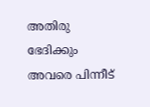അതിരു ഭേദിക്കും അവരെ പിന്നീട്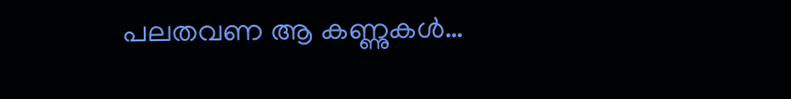പലതവണ ആ കണ്ണുകൾ…